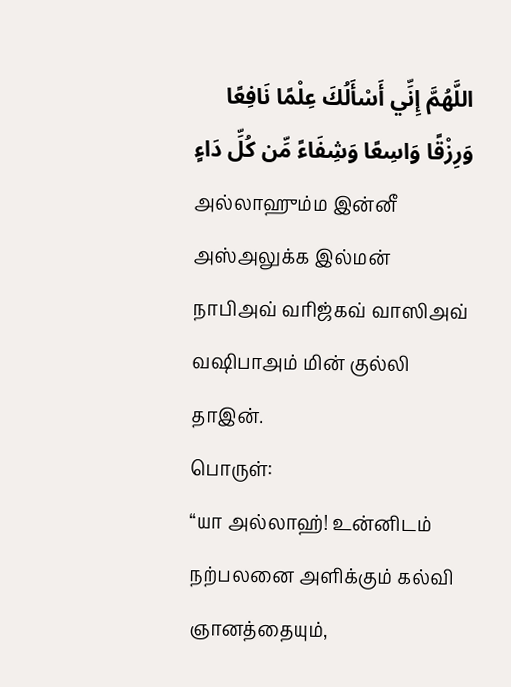اللَّهُمَّ إِنِّي أَسْأَلُكَ عِلْمًا نَافِعًا وَرِزْقًا وَاسِعًا وَشِفَاءً مِّن كُلِّ دَاءٍ
அல்லாஹும்ம இன்னீ அஸ்அலுக்க இல்மன் நாபிஅவ் வரிஜ்கவ் வாஸிஅவ் வஷிபாஅம் மின் குல்லி தாஇன்.
பொருள்:
“யா அல்லாஹ்! உன்னிடம் நற்பலனை அளிக்கும் கல்வி ஞானத்தையும்,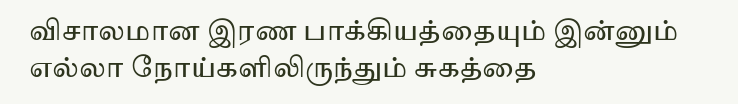விசாலமான இரண பாக்கியத்தையும் இன்னும் எல்லா நோய்களிலிருந்தும் சுகத்தை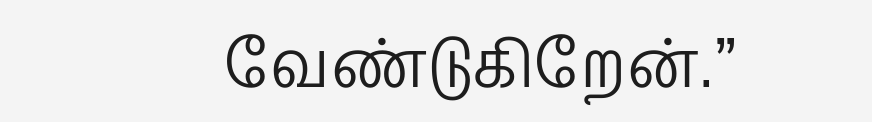வேண்டுகிறேன்.”